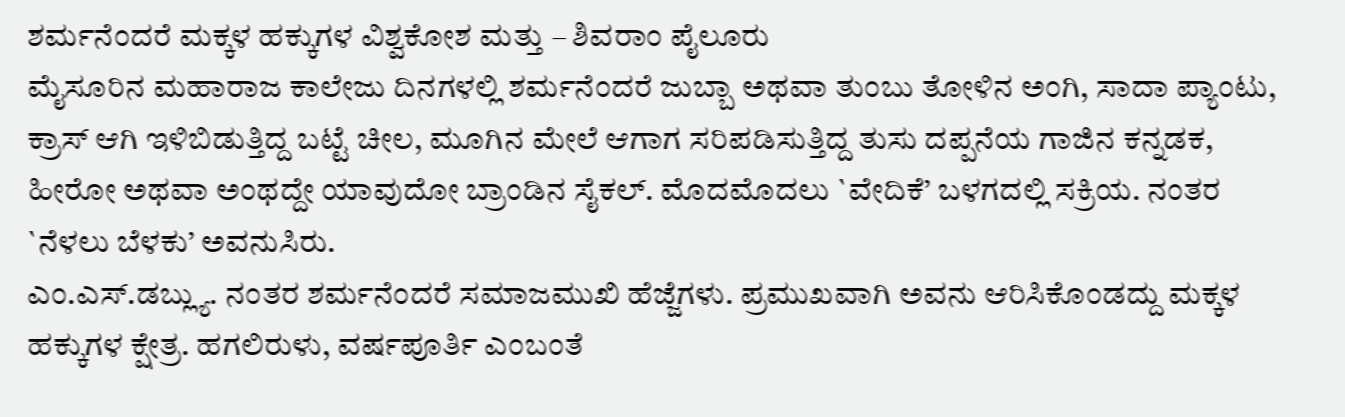ಶರ್ಮನೆಂದರೆ ಮಕ್ಕಳ ಹಕ್ಕುಗಳ ವಿಶ್ವಕೋಶ ಮತ್ತು – ಶಿವರಾಂ ಪೈಲೂರು
ಮೈಸೂರಿನ ಮಹಾರಾಜ ಕಾಲೇಜು ದಿನಗಳಲ್ಲಿ ಶರ್ಮನೆಂದರೆ ಜುಬ್ಬಾ ಅಥವಾ ತುಂಬು ತೋಳಿನ ಅಂಗಿ, ಸಾದಾ ಪ್ಯಾಂಟು, ಕ್ರಾಸ್ ಆಗಿ ಇಳಿಬಿಡುತ್ತಿದ್ದ ಬಟ್ಟೆ ಚೀಲ, ಮೂಗಿನ ಮೇಲೆ ಆಗಾಗ ಸರಿಪಡಿಸುತ್ತಿದ್ದ ತುಸು ದಪ್ಪನೆಯ ಗಾಜಿನ ಕನ್ನಡಕ, ಹೀರೋ ಅಥವಾ ಅಂಥದ್ದೇ ಯಾವುದೋ ಬ್ರಾಂಡಿನ ಸೈಕಲ್. ಮೊದಮೊದಲು `ವೇದಿಕೆ’ ಬಳಗದಲ್ಲಿ ಸಕ್ರಿಯ. ನಂತರ `ನೆಳಲು ಬೆಳಕು’ ಅವನುಸಿರು.
ಎಂ.ಎಸ್.ಡಬ್ಲ್ಯು. ನಂತರ ಶರ್ಮನೆಂದರೆ ಸಮಾಜಮುಖಿ ಹೆಜ್ಜೆಗಳು. ಪ್ರಮುಖವಾಗಿ ಅವನು ಆರಿಸಿಕೊಂಡದ್ದು ಮಕ್ಕಳ ಹಕ್ಕುಗಳ ಕ್ಷೇತ್ರ. ಹಗಲಿರುಳು, ವರ್ಷಪೂರ್ತಿ ಎಂಬಂತೆ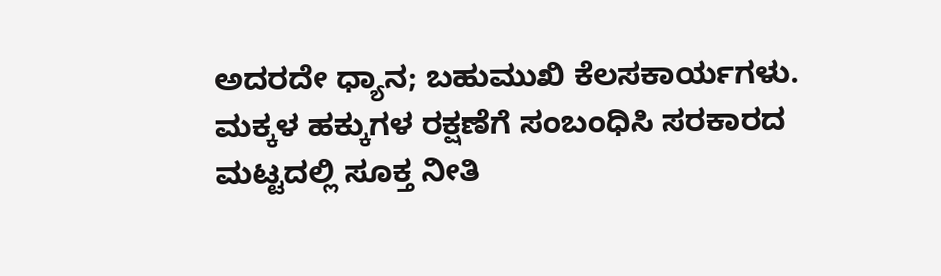ಅದರದೇ ಧ್ಯಾನ; ಬಹುಮುಖಿ ಕೆಲಸಕಾರ್ಯಗಳು. ಮಕ್ಕಳ ಹಕ್ಕುಗಳ ರಕ್ಷಣೆಗೆ ಸಂಬಂಧಿಸಿ ಸರಕಾರದ ಮಟ್ಟದಲ್ಲಿ ಸೂಕ್ತ ನೀತಿ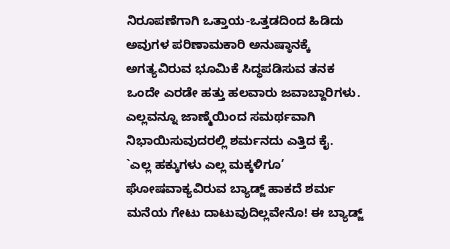ನಿರೂಪಣೆಗಾಗಿ ಒತ್ತಾಯ-ಒತ್ತಡದಿಂದ ಹಿಡಿದು ಅವುಗಳ ಪರಿಣಾಮಕಾರಿ ಅನುಷ್ಠಾನಕ್ಕೆ ಅಗತ್ಯವಿರುವ ಭೂಮಿಕೆ ಸಿದ್ಧಪಡಿಸುವ ತನಕ ಒಂದೇ ಎರಡೇ ಹತ್ತು ಹಲವಾರು ಜವಾಬ್ದಾರಿಗಳು. ಎಲ್ಲವನ್ನೂ ಜಾಣ್ಮೆಯಿಂದ ಸಮರ್ಥವಾಗಿ ನಿಭಾಯಿಸುವುದರಲ್ಲಿ ಶರ್ಮನದು ಎತ್ತಿದ ಕೈ.
`ಎಲ್ಲ ಹಕ್ಕುಗಳು ಎಲ್ಲ ಮಕ್ಕಳಿಗೂ’ ಘೋಷವಾಕ್ಯವಿರುವ ಬ್ಯಾಡ್ಜ್ ಹಾಕದೆ ಶರ್ಮ ಮನೆಯ ಗೇಟು ದಾಟುವುದಿಲ್ಲವೇನೊ! ಈ ಬ್ಯಾಡ್ಜ್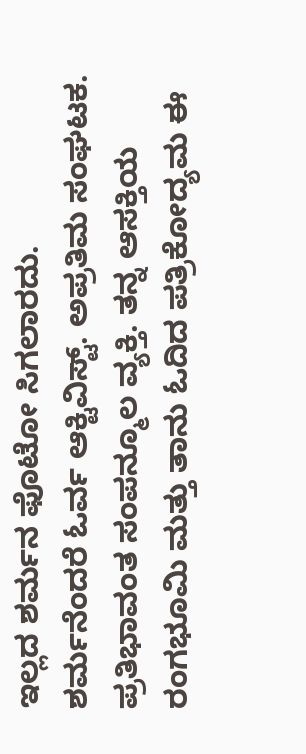ಇಲ್ಲದ ಶರ್ಮನ ಫೊಟೋ ಸಿಗಲಾರದು.
ಶರ್ಮನೆಂದರೆ ಓರ್ವ ಆಕ್ಟಿವಿಸ್ಟ್. ಅಪ್ರತಿಮ ಸಂಘಟಕ. ಪ್ರತಿಭಾವಂತ ಸಂಪನ್ಮೂಲ ವ್ಯಕ್ತಿ. ತನ್ನ ಆಸಕ್ತಿಯ ರಂಗಭೂಮಿ ಮತ್ತು ತಾನು ಓದಿದ ಪತ್ರಿಕೋದ್ಯಮ ಈ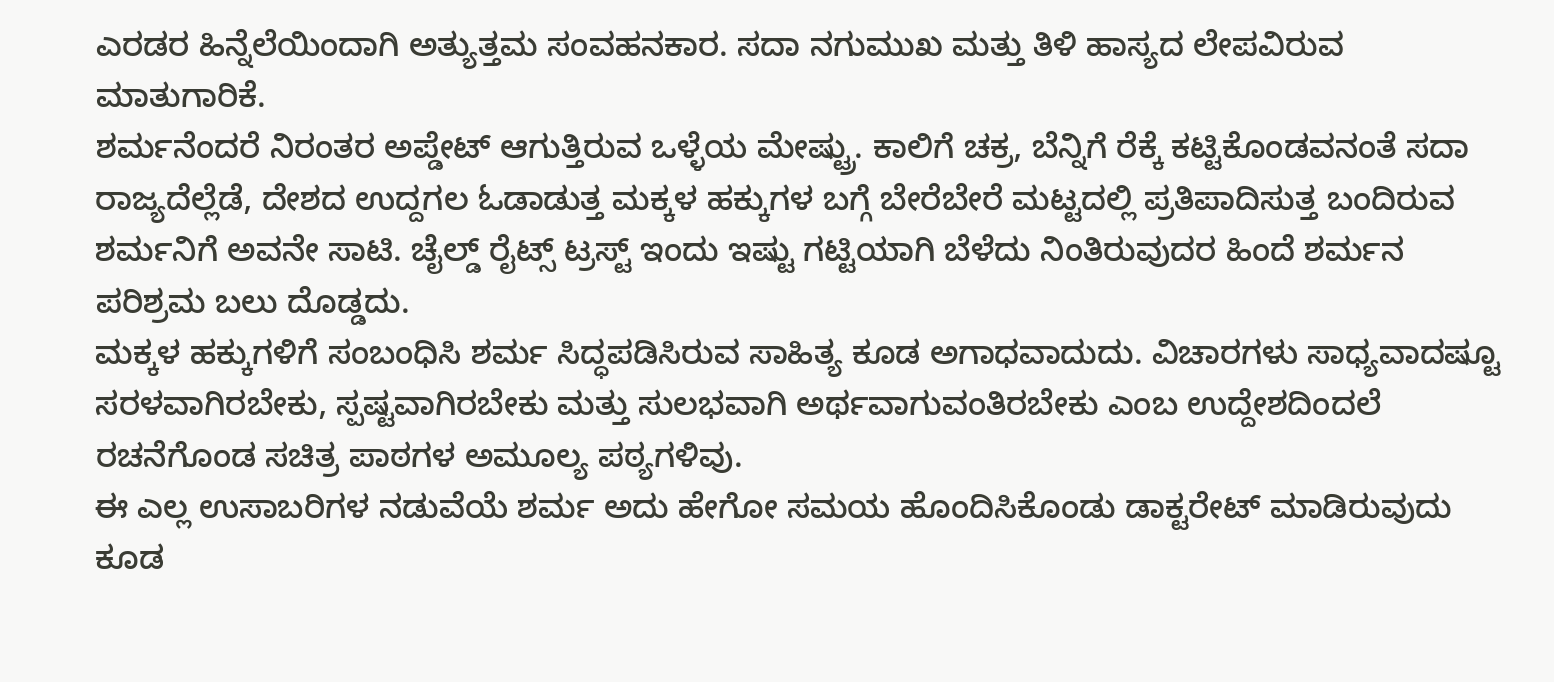ಎರಡರ ಹಿನ್ನೆಲೆಯಿಂದಾಗಿ ಅತ್ಯುತ್ತಮ ಸಂವಹನಕಾರ. ಸದಾ ನಗುಮುಖ ಮತ್ತು ತಿಳಿ ಹಾಸ್ಯದ ಲೇಪವಿರುವ ಮಾತುಗಾರಿಕೆ.
ಶರ್ಮನೆಂದರೆ ನಿರಂತರ ಅಪ್ಡೇಟ್ ಆಗುತ್ತಿರುವ ಒಳ್ಳೆಯ ಮೇಷ್ಟ್ರು. ಕಾಲಿಗೆ ಚಕ್ರ, ಬೆನ್ನಿಗೆ ರೆಕ್ಕೆ ಕಟ್ಟಿಕೊಂಡವನಂತೆ ಸದಾ ರಾಜ್ಯದೆಲ್ಲೆಡೆ, ದೇಶದ ಉದ್ದಗಲ ಓಡಾಡುತ್ತ ಮಕ್ಕಳ ಹಕ್ಕುಗಳ ಬಗ್ಗೆ ಬೇರೆಬೇರೆ ಮಟ್ಟದಲ್ಲಿ ಪ್ರತಿಪಾದಿಸುತ್ತ ಬಂದಿರುವ ಶರ್ಮನಿಗೆ ಅವನೇ ಸಾಟಿ. ಚೈಲ್ಡ್ ರೈಟ್ಸ್ ಟ್ರಸ್ಟ್ ಇಂದು ಇಷ್ಟು ಗಟ್ಟಿಯಾಗಿ ಬೆಳೆದು ನಿಂತಿರುವುದರ ಹಿಂದೆ ಶರ್ಮನ ಪರಿಶ್ರಮ ಬಲು ದೊಡ್ಡದು.
ಮಕ್ಕಳ ಹಕ್ಕುಗಳಿಗೆ ಸಂಬಂಧಿಸಿ ಶರ್ಮ ಸಿದ್ಧಪಡಿಸಿರುವ ಸಾಹಿತ್ಯ ಕೂಡ ಅಗಾಧವಾದುದು. ವಿಚಾರಗಳು ಸಾಧ್ಯವಾದಷ್ಟೂ ಸರಳವಾಗಿರಬೇಕು, ಸ್ಪಷ್ಟವಾಗಿರಬೇಕು ಮತ್ತು ಸುಲಭವಾಗಿ ಅರ್ಥವಾಗುವಂತಿರಬೇಕು ಎಂಬ ಉದ್ದೇಶದಿಂದಲೆ ರಚನೆಗೊಂಡ ಸಚಿತ್ರ ಪಾಠಗಳ ಅಮೂಲ್ಯ ಪಠ್ಯಗಳಿವು.
ಈ ಎಲ್ಲ ಉಸಾಬರಿಗಳ ನಡುವೆಯೆ ಶರ್ಮ ಅದು ಹೇಗೋ ಸಮಯ ಹೊಂದಿಸಿಕೊಂಡು ಡಾಕ್ಟರೇಟ್ ಮಾಡಿರುವುದು ಕೂಡ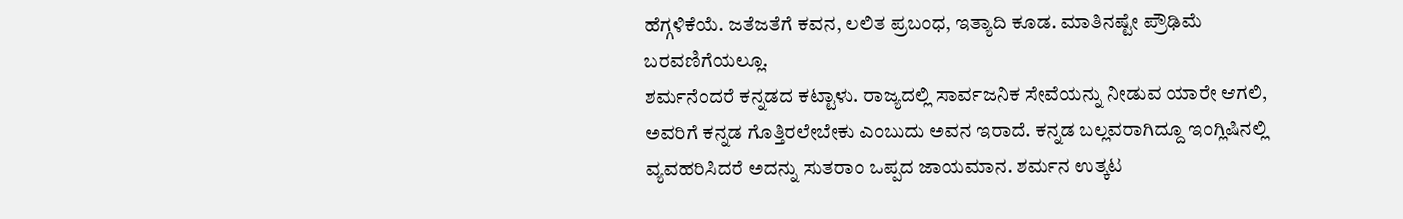ಹೆಗ್ಗಳಿಕೆಯೆ. ಜತೆಜತೆಗೆ ಕವನ, ಲಲಿತ ಪ್ರಬಂಧ, ಇತ್ಯಾದಿ ಕೂಡ. ಮಾತಿನಷ್ಟೇ ಪ್ರೌಢಿಮೆ ಬರವಣಿಗೆಯಲ್ಲೂ.
ಶರ್ಮನೆಂದರೆ ಕನ್ನಡದ ಕಟ್ಟಾಳು. ರಾಜ್ಯದಲ್ಲಿ ಸಾರ್ವಜನಿಕ ಸೇವೆಯನ್ನು ನೀಡುವ ಯಾರೇ ಆಗಲಿ, ಅವರಿಗೆ ಕನ್ನಡ ಗೊತ್ತಿರಲೇಬೇಕು ಎಂಬುದು ಅವನ ಇರಾದೆ. ಕನ್ನಡ ಬಲ್ಲವರಾಗಿದ್ದೂ ಇಂಗ್ಲಿಷಿನಲ್ಲಿ ವ್ಯವಹರಿಸಿದರೆ ಅದನ್ನು ಸುತರಾಂ ಒಪ್ಪದ ಜಾಯಮಾನ. ಶರ್ಮನ ಉತ್ಕಟ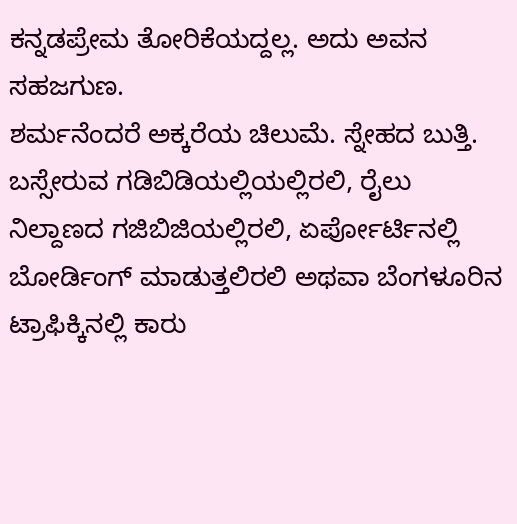ಕನ್ನಡಪ್ರೇಮ ತೋರಿಕೆಯದ್ದಲ್ಲ. ಅದು ಅವನ ಸಹಜಗುಣ.
ಶರ್ಮನೆಂದರೆ ಅಕ್ಕರೆಯ ಚಿಲುಮೆ. ಸ್ನೇಹದ ಬುತ್ತಿ. ಬಸ್ಸೇರುವ ಗಡಿಬಿಡಿಯಲ್ಲಿಯಲ್ಲಿರಲಿ, ರೈಲು ನಿಲ್ದಾಣದ ಗಜಿಬಿಜಿಯಲ್ಲಿರಲಿ, ಏರ್ಪೋರ್ಟಿನಲ್ಲಿ ಬೋರ್ಡಿಂಗ್ ಮಾಡುತ್ತಲಿರಲಿ ಅಥವಾ ಬೆಂಗಳೂರಿನ ಟ್ರಾಫಿಕ್ಕಿನಲ್ಲಿ ಕಾರು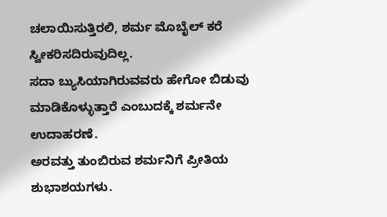ಚಲಾಯಿಸುತ್ತಿರಲಿ, ಶರ್ಮ ಮೊಬೈಲ್ ಕರೆ ಸ್ವೀಕರಿಸದಿರುವುದಿಲ್ಲ.
ಸದಾ ಬ್ಯುಸಿಯಾಗಿರುವವರು ಹೇಗೋ ಬಿಡುವು ಮಾಡಿಕೊಳ್ಳುತ್ತಾರೆ ಎಂಬುದಕ್ಕೆ ಶರ್ಮನೇ ಉದಾಹರಣೆ.
ಅರವತ್ತು ತುಂಬಿರುವ ಶರ್ಮನಿಗೆ ಪ್ರೀತಿಯ ಶುಭಾಶಯಗಳು.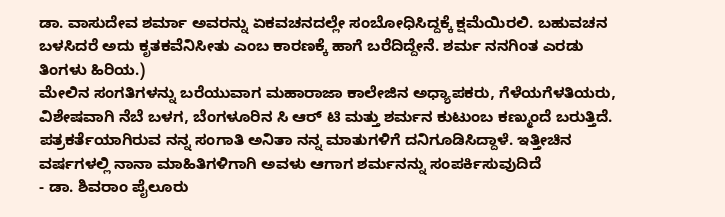ಡಾ. ವಾಸುದೇವ ಶರ್ಮಾ ಅವರನ್ನು ಏಕವಚನದಲ್ಲೇ ಸಂಬೋಧಿಸಿದ್ದಕ್ಕೆ ಕ್ಷಮೆಯಿರಲಿ. ಬಹುವಚನ ಬಳಸಿದರೆ ಅದು ಕೃತಕವೆನಿಸೀತು ಎಂಬ ಕಾರಣಕ್ಕೆ ಹಾಗೆ ಬರೆದಿದ್ದೇನೆ. ಶರ್ಮ ನನಗಿಂತ ಎರಡು ತಿಂಗಳು ಹಿರಿಯ.)
ಮೇಲಿನ ಸಂಗತಿಗಳನ್ನು ಬರೆಯುವಾಗ ಮಹಾರಾಜಾ ಕಾಲೇಜಿನ ಅಧ್ಯಾಪಕರು, ಗೆಳೆಯಗೆಳತಿಯರು, ವಿಶೇಷವಾಗಿ ನೆಬೆ ಬಳಗ, ಬೆಂಗಳೂರಿನ ಸಿ ಆರ್ ಟಿ ಮತ್ತು ಶರ್ಮನ ಕುಟುಂಬ ಕಣ್ಮುಂದೆ ಬರುತ್ತಿದೆ.
ಪತ್ರಕರ್ತೆಯಾಗಿರುವ ನನ್ನ ಸಂಗಾತಿ ಅನಿತಾ ನನ್ನ ಮಾತುಗಳಿಗೆ ದನಿಗೂಡಿಸಿದ್ದಾಳೆ. ಇತ್ತೀಚಿನ ವರ್ಷಗಳಲ್ಲಿ ನಾನಾ ಮಾಹಿತಿಗಳಿಗಾಗಿ ಅವಳು ಆಗಾಗ ಶರ್ಮನನ್ನು ಸಂಪರ್ಕಿಸುವುದಿದೆ
- ಡಾ. ಶಿವರಾಂ ಪೈಲೂರು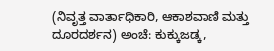(ನಿವೃತ್ತ ವಾರ್ತಾಧಿಕಾರಿ, ಆಕಾಶವಾಣಿ ಮತ್ತು ದೂರದರ್ಶನ) ಅಂಚೆ: ಕುಕ್ಕುಜಡ್ಕ,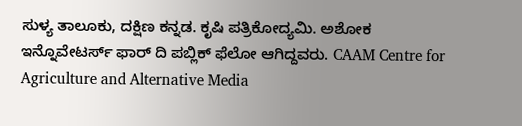ಸುಳ್ಯ ತಾಲೂಕು, ದಕ್ಷಿಣ ಕನ್ನಡ. ಕೃಷಿ ಪತ್ರಿಕೋದ್ಯಮಿ. ಅಶೋಕ ಇನ್ನೊವೇಟರ್ಸ್ ಫಾರ್ ದಿ ಪಬ್ಲಿಕ್ ಫೆಲೋ ಆಗಿದ್ದವರು. CAAM Centre for Agriculture and Alternative Media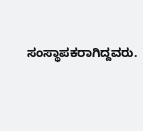ಸಂಸ್ಥಾಪಕರಾಗಿದ್ದವರು.